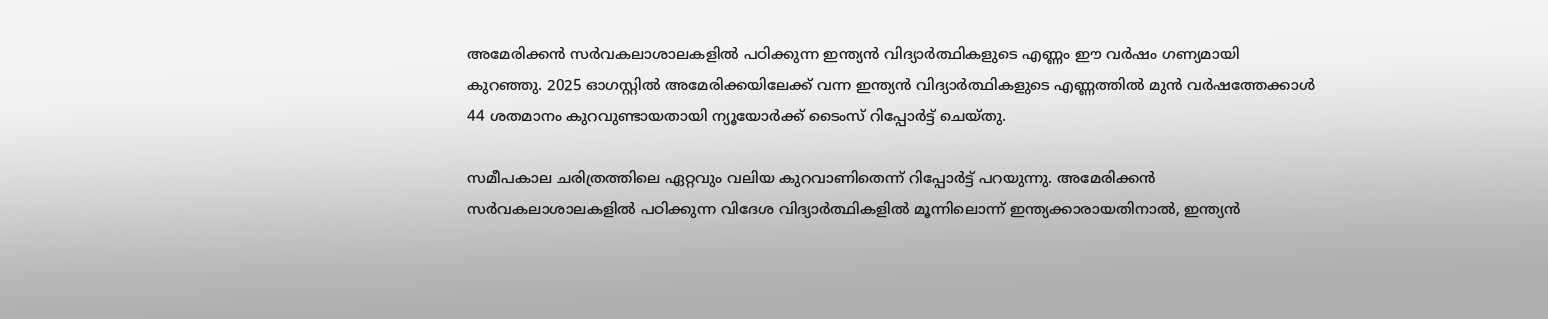അമേരിക്കൻ സർവകലാശാലകളിൽ പഠിക്കുന്ന ഇന്ത്യൻ വിദ്യാർത്ഥികളുടെ എണ്ണം ഈ വർഷം ഗണ്യമായി കുറഞ്ഞു. 2025 ഓഗസ്റ്റിൽ അമേരിക്കയിലേക്ക് വന്ന ഇന്ത്യൻ വിദ്യാർത്ഥികളുടെ എണ്ണത്തിൽ മുൻ വർഷത്തേക്കാൾ 44 ശതമാനം കുറവുണ്ടായതായി ന്യൂയോർക്ക് ടൈംസ് റിപ്പോർട്ട് ചെയ്തു.

സമീപകാല ചരിത്രത്തിലെ ഏറ്റവും വലിയ കുറവാണിതെന്ന് റിപ്പോർട്ട് പറയുന്നു. അമേരിക്കൻ സർവകലാശാലകളിൽ പഠിക്കുന്ന വിദേശ വിദ്യാർത്ഥികളിൽ മൂന്നിലൊന്ന് ഇന്ത്യക്കാരായതിനാൽ, ഇന്ത്യൻ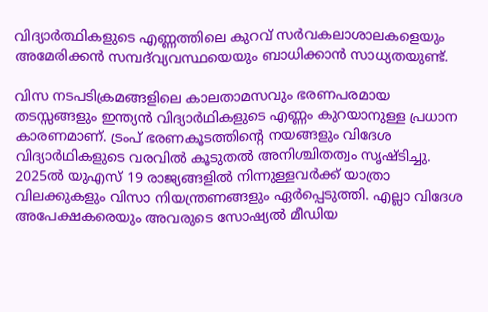വിദ്യാർത്ഥികളുടെ എണ്ണത്തിലെ കുറവ് സർവകലാശാലകളെയും അമേരിക്കൻ സമ്പദ്‌വ്യവസ്ഥയെയും ബാധിക്കാൻ സാധ്യതയുണ്ട്.

വിസ നടപടിക്രമങ്ങളിലെ കാലതാമസവും ഭരണപരമായ തടസ്സങ്ങളും ഇന്ത്യൻ വിദ്യാർഥികളുടെ എണ്ണം കുറയാനുള്ള പ്രധാന കാരണമാണ്. ട്രംപ് ഭരണകൂടത്തിന്റെ നയങ്ങളും വിദേശ വിദ്യാർഥികളുടെ വരവിൽ കൂടുതൽ അനിശ്ചിതത്വം സൃഷ്ടിച്ചു. 2025ൽ യുഎസ് 19 രാജ്യങ്ങളിൽ നിന്നുള്ളവർക്ക് യാത്രാ വിലക്കുകളും വിസാ നിയന്ത്രണങ്ങളും ഏർപ്പെടുത്തി. എല്ലാ വിദേശ അപേക്ഷകരെയും അവരുടെ സോഷ്യൽ മീഡിയ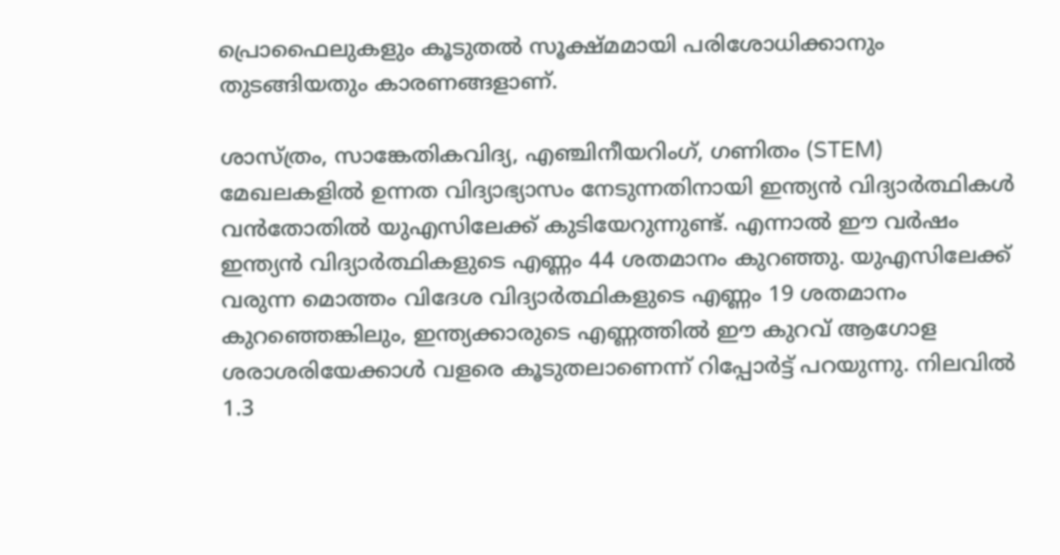പ്രൊഫൈലുകളും കൂടുതൽ സൂക്ഷ്മമായി പരിശോധിക്കാനും തുടങ്ങിയതും കാരണങ്ങളാണ്.

ശാസ്ത്രം, സാങ്കേതികവിദ്യ, എഞ്ചിനീയറിംഗ്, ഗണിതം (STEM) മേഖലകളിൽ ഉന്നത വിദ്യാഭ്യാസം നേടുന്നതിനായി ഇന്ത്യൻ വിദ്യാർത്ഥികൾ വൻതോതിൽ യുഎസിലേക്ക് കുടിയേറുന്നുണ്ട്. എന്നാൽ ഈ വർഷം ഇന്ത്യൻ വിദ്യാർത്ഥികളുടെ എണ്ണം 44 ശതമാനം കുറഞ്ഞു. യുഎസിലേക്ക് വരുന്ന മൊത്തം വിദേശ വിദ്യാർത്ഥികളുടെ എണ്ണം 19 ശതമാനം കുറഞ്ഞെങ്കിലും, ഇന്ത്യക്കാരുടെ എണ്ണത്തിൽ ഈ കുറവ് ആഗോള ശരാശരിയേക്കാൾ വളരെ കൂടുതലാണെന്ന് റിപ്പോർട്ട് പറയുന്നു. നിലവിൽ 1.3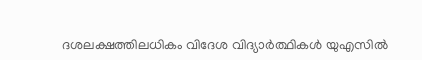ദശലക്ഷത്തിലധികം വിദേശ വിദ്യാർത്ഥികൾ യുഎസിൽ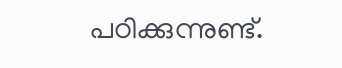പഠിക്കുന്നുണ്ട്.